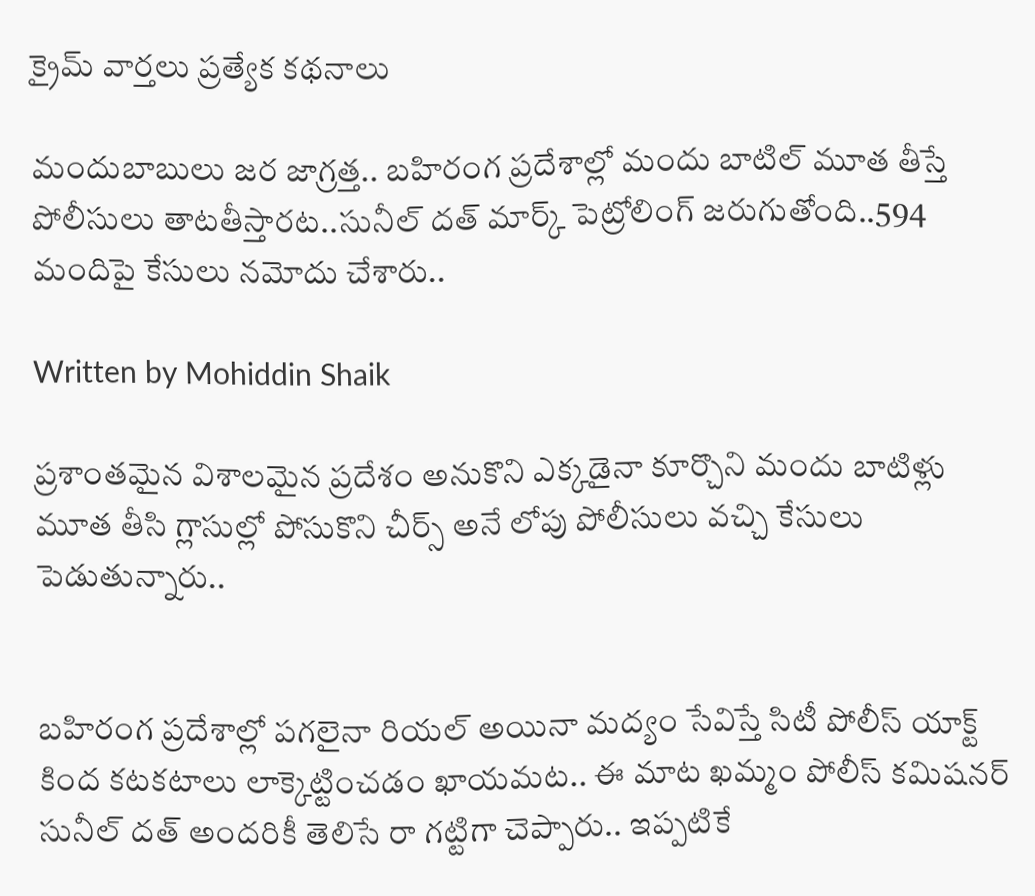క్రైమ్ వార్తలు ప్రత్యేక కథనాలు

మందుబాబులు జర జాగ్రత్త.. బహిరంగ ప్రదేశాల్లో మందు బాటిల్ మూత తీస్తే పోలీసులు తాటతీస్తారట..సునీల్ దత్ మార్క్ పెట్రోలింగ్ జరుగుతోంది..594 మందిపై కేసులు నమోదు చేశారు..

Written by Mohiddin Shaik

ప్రశాంతమైన విశాలమైన ప్రదేశం అనుకొని ఎక్కడైనా కూర్చొని మందు బాటిళ్లు మూత తీసి గ్లాసుల్లో పోసుకొని చీర్స్ అనే లోపు పోలీసులు వచ్చి కేసులు పెడుతున్నారు..


బహిరంగ ప్రదేశాల్లో పగలైనా రియల్ అయినా మద్యం సేవిస్తే సిటీ పోలీస్ యాక్ట్ కింద కటకటాలు లాక్కెట్టించడం ఖాయమట.. ఈ మాట ఖమ్మం పోలీస్ కమిషనర్ సునీల్ దత్ అందరికీ తెలిసే రా గట్టిగా చెప్పారు.. ఇప్పటికే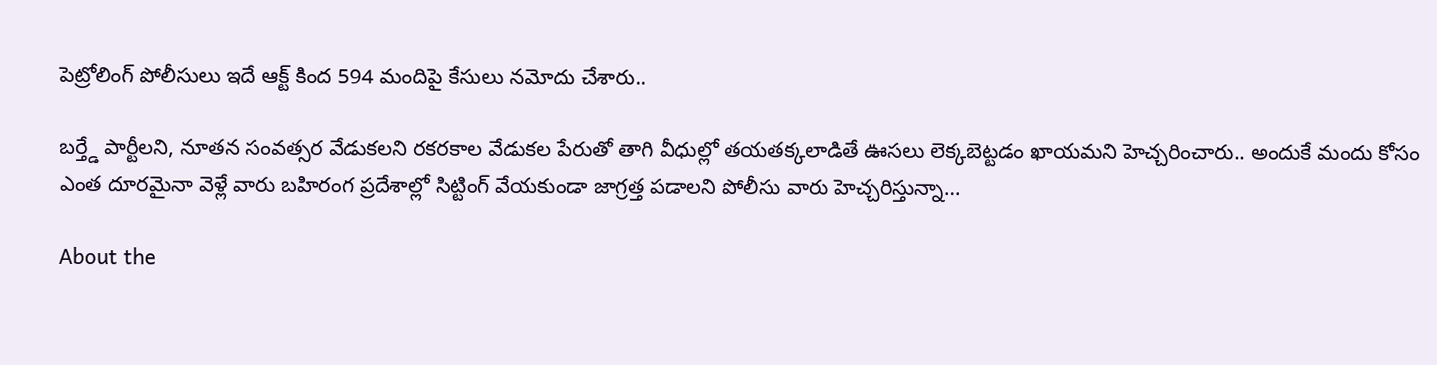పెట్రోలింగ్ పోలీసులు ఇదే ఆక్ట్ కింద 594 మందిపై కేసులు నమోదు చేశారు..

బర్త్డే పార్టీలని, నూతన సంవత్సర వేడుకలని రకరకాల వేడుకల పేరుతో తాగి వీధుల్లో తయతక్కలాడితే ఊసలు లెక్కబెట్టడం ఖాయమని హెచ్చరించారు.. అందుకే మందు కోసం ఎంత దూరమైనా వెళ్లే వారు బహిరంగ ప్రదేశాల్లో సిట్టింగ్ వేయకుండా జాగ్రత్త పడాలని పోలీసు వారు హెచ్చరిస్తున్నా…

About the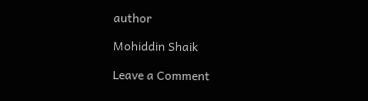author

Mohiddin Shaik

Leave a Comment